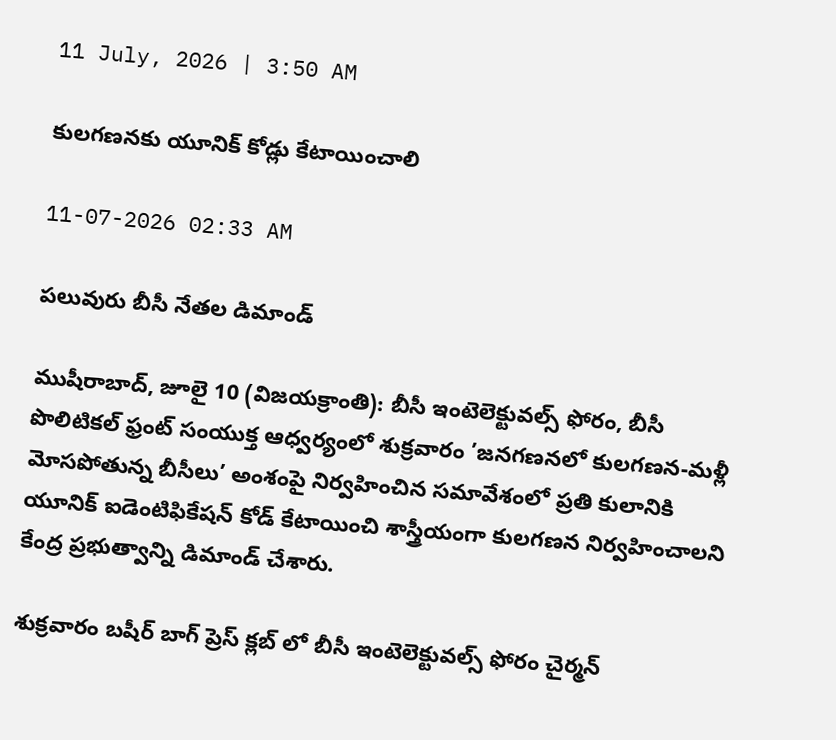11 July, 2026 | 3:50 AM

కులగణనకు యూనిక్ కోడ్లు కేటాయించాలి

11-07-2026 02:33 AM

పలువురు బీసీ నేతల డిమాండ్

ముషీరాబాద్, జూలై 10 (విజయక్రాంతి): బీసీ ఇంటెలెక్టువల్స్ ఫోరం, బీసీ పొలిటికల్ ఫ్రంట్ సంయుక్త ఆధ్వర్యంలో శుక్రవారం ’జనగణనలో కులగణన-మళ్లీ మోసపోతున్న బీసీలు’ అంశంపై నిర్వహించిన సమావేశంలో ప్రతి కులానికి యూనిక్ ఐడెంటిఫికేషన్ కోడ్ కేటాయించి శాస్త్రీయంగా కులగణన నిర్వహించాలని కేంద్ర ప్రభుత్వాన్ని డిమాండ్ చేశారు.

శుక్రవారం బషీర్ బాగ్ ప్రెస్ క్లబ్ లో బీసీ ఇంటెలెక్టువల్స్ ఫోరం చైర్మన్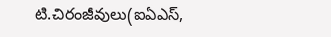టి.చిరంజీవులు(ఐఏఎస్,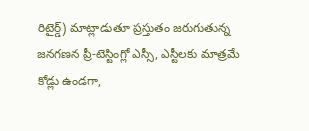రిటైర్డ్) మాట్లాడుతూ ప్రస్తుతం జరుగుతున్న జనగణన ప్రీ-టెస్టింగ్లో ఎస్సీ, ఎస్టీలకు మాత్రమే కోడ్లు ఉండగా,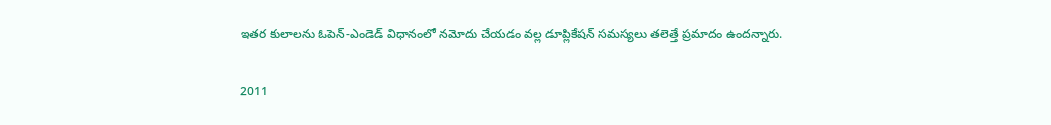ఇతర కులాలను ఓపెన్-ఎండెడ్ విధానంలో నమోదు చేయడం వల్ల డూప్లికేషన్ సమస్యలు తలెత్తే ప్రమాదం ఉందన్నారు.

2011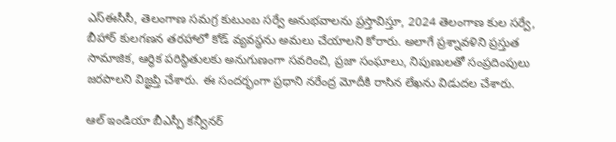ఎస్‌ఈసీసీ, తెలంగాణ సమగ్ర కుటుంబ సర్వే అనుభవాలను ప్రస్తావిస్తూ, 2024 తెలంగాణ కుల సర్వే, బీహార్ కులగణన తరహాలో కోడ్ వ్యవస్థను అమలు చేయాలని కోరారు. అలాగే ప్రశ్నావళిని ప్రస్తుత సామాజిక, ఆర్థిక పరిస్థితులకు అనుగుణంగా సవరించి, ప్రజా సంఘాలు, నిపుణులతో సంప్రదింపులు జరపాలని విజ్ఞప్తి చేశారు. ఈ సందర్భంగా ప్రధాని నరేంద్ర మోదీకి రాసిన లేఖను విడుదల చేశారు.

ఆల్ ఇండియా బీఎస్పీ కన్వీనర్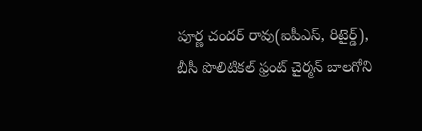పూర్ణ చందర్ రావు(ఐపీఎస్, రిటైర్డ్), బీసీ పొలిటికల్ ఫ్రంట్ చైర్మన్ బాలగోని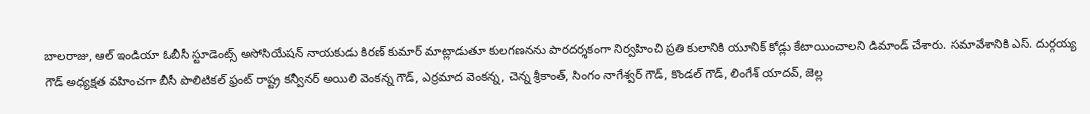బాలరాజు, ఆల్ ఇండియా ఓబీసీ స్టూడెంట్స్ అసోసియేషన్ నాయకుడు కిరణ్ కుమార్ మాట్లాడుతూ కులగణనను పారదర్శకంగా నిర్వహించి ప్రతి కులానికి యూనిక్ కోడ్లు కేటాయించాలని డిమాండ్ చేశారు. సమావేశానికి ఎస్. దుర్గయ్య గౌడ్ అధ్యక్షత వహించగా బీసీ పొలిటికల్ ఫ్రంట్ రాష్ట్ర కన్వీనర్ అయిలి వెంకన్న గౌడ్, ఎర్రమాద వెంకన్న, చెన్న శ్రీకాంత్, సింగం నాగేశ్వర్ గౌడ్, కొండల్ గౌడ్, లింగేశ్ యాదవ్, జెల్ల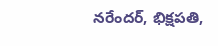నరేందర్, భిక్షపతి,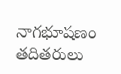నాగభూషణం తదితరులు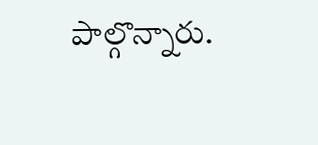పాల్గొన్నారు.